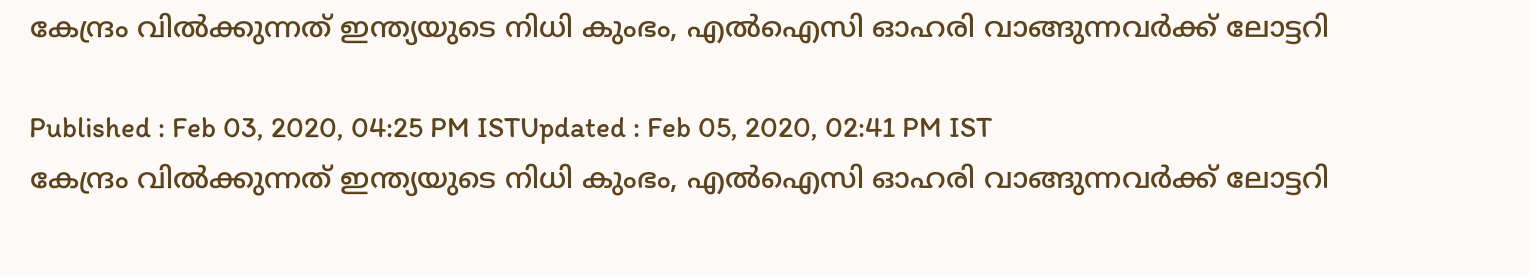കേന്ദ്രം വില്‍ക്കുന്നത് ഇന്ത്യയുടെ നിധി കുംഭം, എല്‍ഐസി ഓഹരി വാങ്ങുന്നവര്‍ക്ക് ലോട്ടറി

Published : Feb 03, 2020, 04:25 PM ISTUpdated : Feb 05, 2020, 02:41 PM IST
കേന്ദ്രം വില്‍ക്കുന്നത് ഇന്ത്യയുടെ നിധി കുംഭം, എല്‍ഐസി ഓഹരി വാങ്ങുന്നവര്‍ക്ക് ലോട്ടറി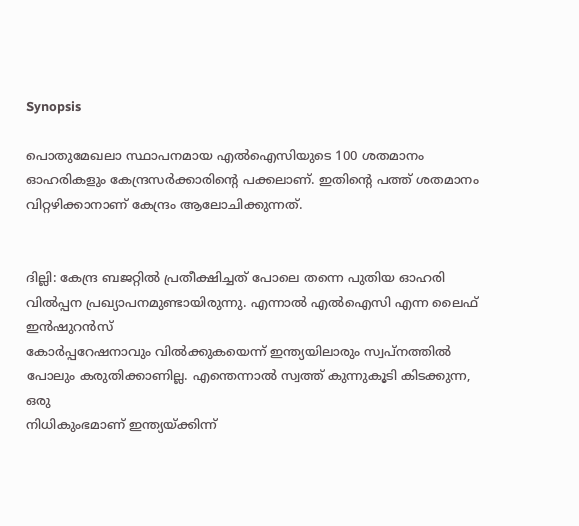Synopsis

പൊതുമേഖലാ സ്ഥാപനമായ എല്‍ഐസിയുടെ 100 ശതമാനം ഓഹരികളും കേന്ദ്രസര്‍ക്കാരിന്റെ പക്കലാണ്. ഇതിന്റെ പത്ത് ശതമാനം വിറ്റഴിക്കാനാണ് കേന്ദ്രം ആലോചിക്കുന്നത്.


ദില്ലി: കേന്ദ്ര ബജറ്റില്‍ പ്രതീക്ഷിച്ചത് പോലെ തന്നെ പുതിയ ഓഹരി വില്‍പ്പന പ്രഖ്യാപനമുണ്ടായിരുന്നു. എന്നാല്‍ എല്‍ഐസി എന്ന ലൈഫ് ഇന്‍ഷുറന്‍സ്
കോര്‍പ്പറേഷനാവും വില്‍ക്കുകയെന്ന് ഇന്ത്യയിലാരും സ്വപ്നത്തില്‍ പോലും കരുതിക്കാണില്ല. എന്തെന്നാല്‍ സ്വത്ത് കുന്നുകൂടി കിടക്കുന്ന, ഒരു
നിധികുംഭമാണ് ഇന്ത്യയ്ക്കിന്ന്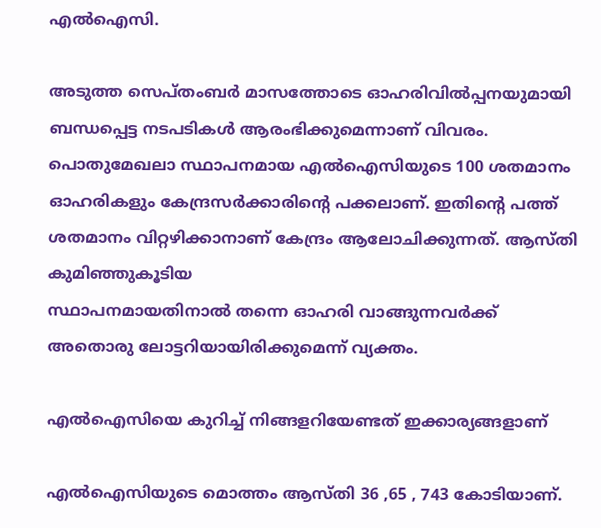എല്‍ഐസി.

അടുത്ത സെപ്തംബര്‍ മാസത്തോടെ ഓഹരിവില്‍പ്പനയുമായി ബന്ധപ്പെട്ട നടപടികള്‍ ആരംഭിക്കുമെന്നാണ് വിവരം. പൊതുമേഖലാ സ്ഥാപനമായ എല്‍ഐസിയുടെ 100 ശതമാനം ഓഹരികളും കേന്ദ്രസര്‍ക്കാരിന്റെ പക്കലാണ്. ഇതിന്റെ പത്ത് ശതമാനം വിറ്റഴിക്കാനാണ് കേന്ദ്രം ആലോചിക്കുന്നത്. ആസ്തി കുമിഞ്ഞുകൂടിയ
സ്ഥാപനമായതിനാല്‍ തന്നെ ഓഹരി വാങ്ങുന്നവര്‍ക്ക് അതൊരു ലോട്ടറിയായിരിക്കുമെന്ന് വ്യക്തം.

എല്‍ഐസിയെ കുറിച്ച് നിങ്ങളറിയേണ്ടത് ഇക്കാര്യങ്ങളാണ്

എല്‍ഐസിയുടെ മൊത്തം ആസ്തി 36 ,65 , 743 കോടിയാണ്.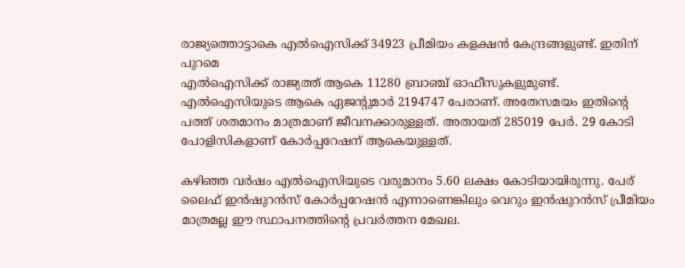രാജ്യത്തൊട്ടാകെ എല്‍ഐസിക്ക് 34923 പ്രീമിയം കളക്ഷന്‍ കേന്ദ്രങ്ങളുണ്ട്. ഇതിന് പുറമെ
എല്‍ഐസിക്ക് രാജ്യത്ത് ആകെ 11280 ബ്രാഞ്ച് ഓഫീസുകളുമുണ്ട്. എല്‍ഐസിയുടെ ആകെ ഏജന്റുമാര്‍ 2194747 പേരാണ്. അതേസമയം ഇതിന്റെ പത്ത് ശതമാനം മാത്രമാണ് ജീവനക്കാരുള്ളത്. അതായത് 285019 പേര്‍. 29 കോടി പോളിസികളാണ് കോര്‍പ്പറേഷന് ആകെയുള്ളത്.

കഴിഞ്ഞ വര്‍ഷം എല്‍ഐസിയുടെ വരുമാനം 5.60 ലക്ഷം കോടിയായിരുന്നു. പേര് ലൈഫ് ഇന്‍ഷുറന്‍സ് കോര്‍പ്പറേഷന്‍ എന്നാണെങ്കിലും വെറും ഇന്‍ഷുറന്‍സ് പ്രീമിയം മാത്രമല്ല ഈ സ്ഥാപനത്തിന്റെ പ്രവര്‍ത്തന മേഖല.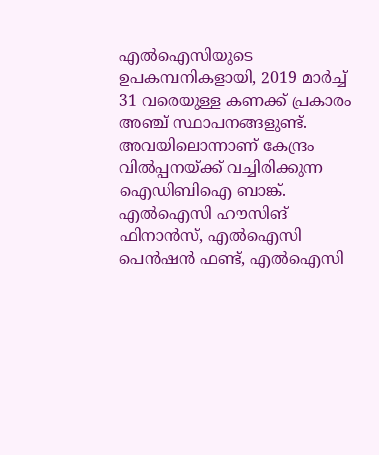എല്‍ഐസിയുടെ ഉപകമ്പനികളായി, 2019 മാര്‍ച്ച് 31 വരെയുള്ള കണക്ക് പ്രകാരം അഞ്ച് സ്ഥാപനങ്ങളുണ്ട്. അവയിലൊന്നാണ് കേന്ദ്രം വില്‍പ്പനയ്ക്ക് വച്ചിരിക്കുന്ന ഐഡിബിഐ ബാങ്ക്. എല്‍ഐസി ഹൗസിങ് ഫിനാന്‍സ്, എല്‍ഐസി പെന്‍ഷന്‍ ഫണ്ട്, എല്‍ഐസി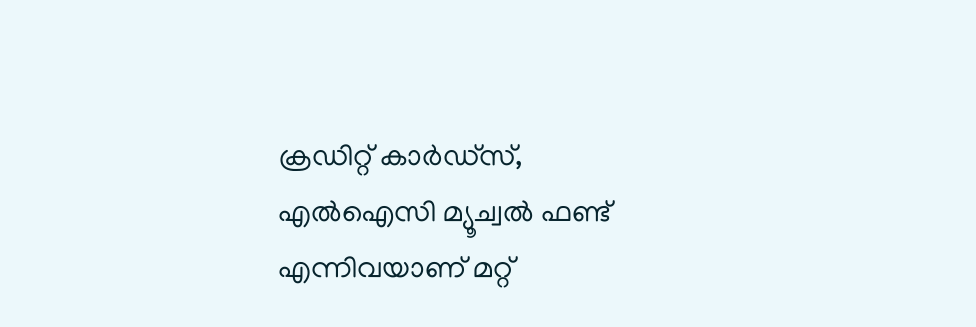ക്രഡിറ്റ് കാര്‍ഡ്‌സ്, എല്‍ഐസി മ്യൂച്വല്‍ ഫണ്ട് എന്നിവയാണ് മറ്റ്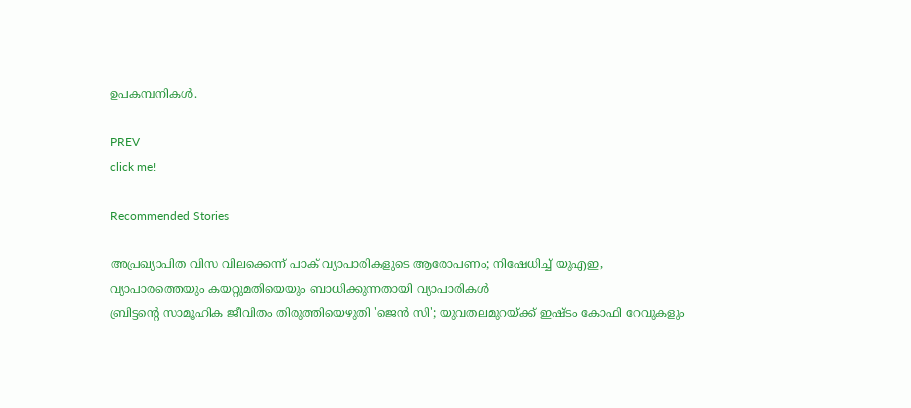ഉപകമ്പനികള്‍.

PREV
click me!

Recommended Stories

അപ്രഖ്യാപിത വിസ വിലക്കെന്ന് പാക് വ്യാപാരികളുടെ ആരോപണം; നിഷേധിച്ച് യുഎഇ, വ്യാപാരത്തെയും കയറ്റുമതിയെയും ബാധിക്കുന്നതായി വ്യാപാരികൾ
ബ്രിട്ടന്റെ സാമൂഹിക ജീവിതം തിരുത്തിയെഴുതി 'ജെന്‍ സി'; യുവതലമുറയ്ക്ക് ഇഷ്ടം കോഫി റേവുകളും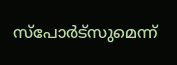സ്‌പോര്‍ട്‌സുമെന്ന്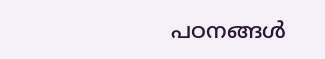പഠനങ്ങൾ